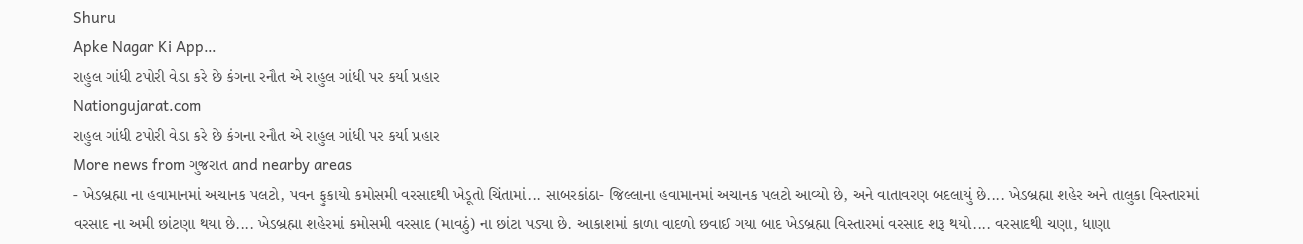Shuru
Apke Nagar Ki App…
રાહુલ ગાંધી ટપોરી વેડા કરે છે કંગના રનૌત એ રાહુલ ગાંધી પર કર્યા પ્રહાર
Nationgujarat.com
રાહુલ ગાંધી ટપોરી વેડા કરે છે કંગના રનૌત એ રાહુલ ગાંધી પર કર્યા પ્રહાર
More news from ગુજરાત and nearby areas
- ખેડબ્રહ્મા ના હવામાનમાં અચાનક પલટો, પવન ફુકાયો કમોસમી વરસાદથી ખેડૂતો ચિંતામાં... સાબરકાંઠા- જિલ્લાના હવામાનમાં અચાનક પલટો આવ્યો છે, અને વાતાવરણ બદલાયું છે.... ખેડબ્રહ્મા શહેર અને તાલુકા વિસ્તારમાં વરસાદ ના અમી છાંટણા થયા છે.... ખેડબ્રહ્મા શહેરમાં કમોસમી વરસાદ (માવઠું) ના છાંટા પડ્યા છે. આકાશમાં કાળા વાદળો છવાઈ ગયા બાદ ખેડબ્રહ્મા વિસ્તારમાં વરસાદ શરૂ થયો.... વરસાદથી ચણા, ધાણા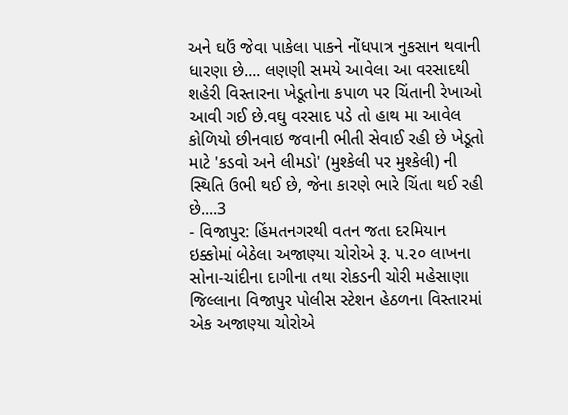અને ઘઉં જેવા પાકેલા પાકને નોંધપાત્ર નુકસાન થવાની ધારણા છે.... લણણી સમયે આવેલા આ વરસાદથી શહેરી વિસ્તારના ખેડૂતોના કપાળ પર ચિંતાની રેખાઓ આવી ગઈ છે.વઘુ વરસાદ પડે તો હાથ મા આવેલ કોળિયો છીનવાઇ જવાની ભીતી સેવાઈ રહી છે ખેડૂતો માટે 'કડવો અને લીમડો' (મુશ્કેલી પર મુશ્કેલી) ની સ્થિતિ ઉભી થઈ છે, જેના કારણે ભારે ચિંતા થઈ રહી છે....3
- વિજાપુર: હિંમતનગરથી વતન જતા દરમિયાન ઇક્કોમાં બેઠેલા અજાણ્યા ચોરોએ રૂ. ૫.૨૦ લાખના સોના-ચાંદીના દાગીના તથા રોકડની ચોરી મહેસાણા જિલ્લાના વિજાપુર પોલીસ સ્ટેશન હેઠળના વિસ્તારમાં એક અજાણ્યા ચોરોએ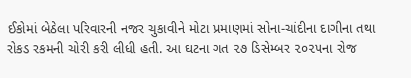ઈકોમાં બેઠેલા પરિવારની નજર ચુકાવીને મોટા પ્રમાણમાં સોના-ચાંદીના દાગીના તથા રોકડ રકમની ચોરી કરી લીધી હતી. આ ઘટના ગત ૨૭ ડિસેમ્બર ૨૦૨૫ના રોજ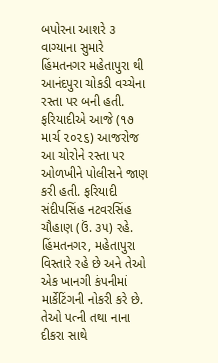બપોરના આશરે ૩ વાગ્યાના સુમારે હિંમતનગર મહેતાપુરા થી આનંદપુરા ચોકડી વચ્ચેના રસ્તા પર બની હતી. ફરિયાદીએ આજે (૧૭ માર્ચ ૨૦૨૬) આજરોજ આ ચોરોને રસ્તા પર ઓળખીને પોલીસને જાણ કરી હતી. ફરિયાદી સંદીપસિંહ નટવરસિંહ ચૌહાણ (ઉં. ૩૫) રહે. હિંમતનગર, મહેતાપુરા વિસ્તારે રહે છે અને તેઓ એક ખાનગી કંપનીમાં માર્કેટિંગની નોકરી કરે છે. તેઓ પત્ની તથા નાના દીકરા સાથે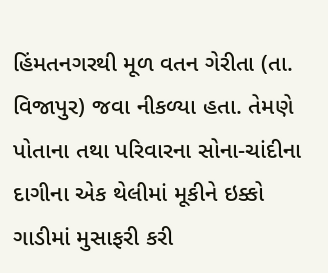હિંમતનગરથી મૂળ વતન ગેરીતા (તા. વિજાપુર) જવા નીકળ્યા હતા. તેમણે પોતાના તથા પરિવારના સોના-ચાંદીના દાગીના એક થેલીમાં મૂકીને ઇક્કો ગાડીમાં મુસાફરી કરી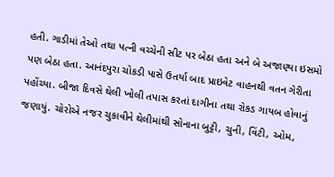હતી. ગાડીમાં તેઓ તથા પત્ની વચ્ચેની સીટ પર બેઠા હતા અને બે અજાણ્યા ઇસમો પણ બેઠા હતા. આનંદપુરા ચોકડી પાસે ઉતર્યા બાદ પ્રાઇવેટ વાહનથી વતન ગેરીતા પહોંચ્યા. બીજા દિવસે થેલી ખોલી તપાસ કરતાં દાગીના તથા રોકડ ગાયબ હોવાનું જણાયું. ચોરોએ નજર ચુકાવીને થેલીમાંથી સોનાના બુટ્ટી, ચુની, વિંટી, ઓમ,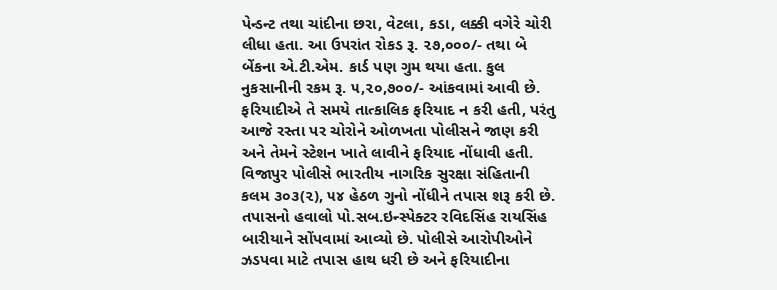પેન્ડન્ટ તથા ચાંદીના છરા, વેટલા, કડા, લક્કી વગેરે ચોરી લીધા હતા. આ ઉપરાંત રોકડ રૂ. ૨૭,૦૦૦/- તથા બે બેંકના એ.ટી.એમ. કાર્ડ પણ ગુમ થયા હતા. કુલ નુકસાનીની રકમ રૂ. ૫,૨૦,૭૦૦/- આંકવામાં આવી છે. ફરિયાદીએ તે સમયે તાત્કાલિક ફરિયાદ ન કરી હતી, પરંતુ આજે રસ્તા પર ચોરોને ઓળખતા પોલીસને જાણ કરી અને તેમને સ્ટેશન ખાતે લાવીને ફરિયાદ નોંધાવી હતી. વિજાપુર પોલીસે ભારતીય નાગરિક સુરક્ષા સંહિતાની કલમ ૩૦૩(૨), ૫૪ હેઠળ ગુનો નોંધીને તપાસ શરૂ કરી છે. તપાસનો હવાલો પો.સબ.ઇન્સ્પેક્ટર રવિદસિંહ રાયસિંહ બારીયાને સોંપવામાં આવ્યો છે. પોલીસે આરોપીઓને ઝડપવા માટે તપાસ હાથ ધરી છે અને ફરિયાદીના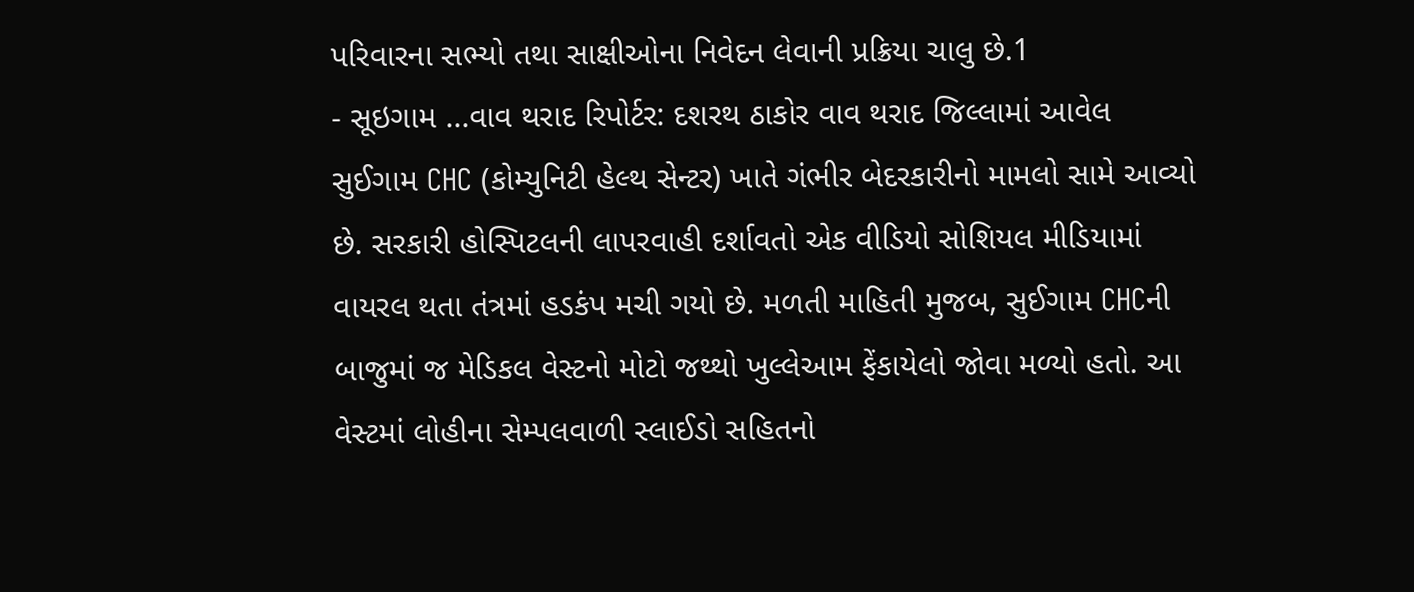પરિવારના સભ્યો તથા સાક્ષીઓના નિવેદન લેવાની પ્રક્રિયા ચાલુ છે.1
- સૂઇગામ ...વાવ થરાદ રિપોર્ટર: દશરથ ઠાકોર વાવ થરાદ જિલ્લામાં આવેલ સુઈગામ CHC (કોમ્યુનિટી હેલ્થ સેન્ટર) ખાતે ગંભીર બેદરકારીનો મામલો સામે આવ્યો છે. સરકારી હોસ્પિટલની લાપરવાહી દર્શાવતો એક વીડિયો સોશિયલ મીડિયામાં વાયરલ થતા તંત્રમાં હડકંપ મચી ગયો છે. મળતી માહિતી મુજબ, સુઈગામ CHCની બાજુમાં જ મેડિકલ વેસ્ટનો મોટો જથ્થો ખુલ્લેઆમ ફેંકાયેલો જોવા મળ્યો હતો. આ વેસ્ટમાં લોહીના સેમ્પલવાળી સ્લાઈડો સહિતનો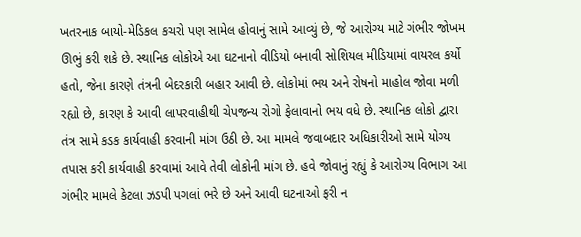ખતરનાક બાયો-મેડિકલ કચરો પણ સામેલ હોવાનું સામે આવ્યું છે, જે આરોગ્ય માટે ગંભીર જોખમ ઊભું કરી શકે છે. સ્થાનિક લોકોએ આ ઘટનાનો વીડિયો બનાવી સોશિયલ મીડિયામાં વાયરલ કર્યો હતો, જેના કારણે તંત્રની બેદરકારી બહાર આવી છે. લોકોમાં ભય અને રોષનો માહોલ જોવા મળી રહ્યો છે, કારણ કે આવી લાપરવાહીથી ચેપજન્ય રોગો ફેલાવાનો ભય વધે છે. સ્થાનિક લોકો દ્વારા તંત્ર સામે કડક કાર્યવાહી કરવાની માંગ ઉઠી છે. આ મામલે જવાબદાર અધિકારીઓ સામે યોગ્ય તપાસ કરી કાર્યવાહી કરવામાં આવે તેવી લોકોની માંગ છે. હવે જોવાનું રહ્યું કે આરોગ્ય વિભાગ આ ગંભીર મામલે કેટલા ઝડપી પગલાં ભરે છે અને આવી ઘટનાઓ ફરી ન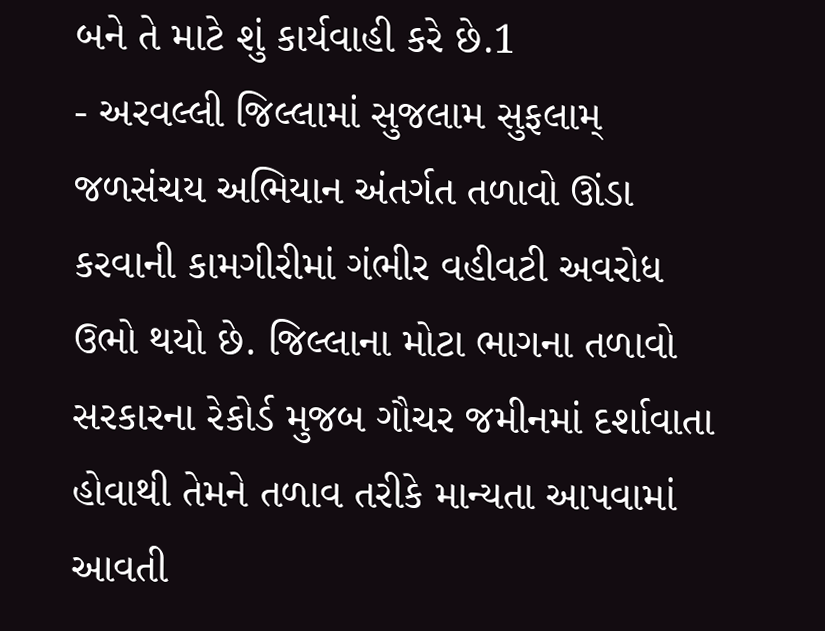બને તે માટે શું કાર્યવાહી કરે છે.1
- અરવલ્લી જિલ્લામાં સુજલામ સુફલામ્ જળસંચય અભિયાન અંતર્ગત તળાવો ઊંડા કરવાની કામગીરીમાં ગંભીર વહીવટી અવરોધ ઉભો થયો છે. જિલ્લાના મોટા ભાગના તળાવો સરકારના રેકોર્ડ મુજબ ગૌચર જમીનમાં દર્શાવાતા હોવાથી તેમને તળાવ તરીકે માન્યતા આપવામાં આવતી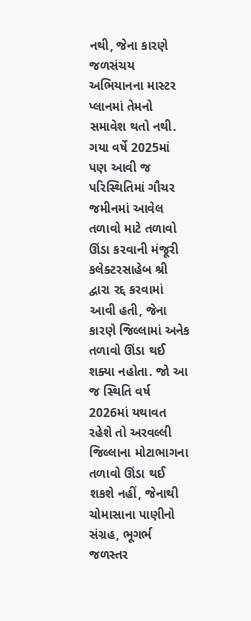નથી, જેના કારણે જળસંચય અભિયાનના માસ્ટર પ્લાનમાં તેમનો સમાવેશ થતો નથી. ગયા વર્ષે 2025માં પણ આવી જ પરિસ્થિતિમાં ગૌચર જમીનમાં આવેલ તળાવો માટે તળાવો ઊંડા કરવાની મંજૂરી કલેક્ટરસાહેબ શ્રી દ્વારા રદ્દ કરવામાં આવી હતી, જેના કારણે જિલ્લામાં અનેક તળાવો ઊંડા થઈ શક્યા નહોતા. જો આ જ સ્થિતિ વર્ષ 2026માં યથાવત રહેશે તો અરવલ્લી જિલ્લાના મોટાભાગના તળાવો ઊંડા થઈ શકશે નહીં, જેનાથી ચોમાસાના પાણીનો સંગ્રહ, ભૂગર્ભ જળસ્તર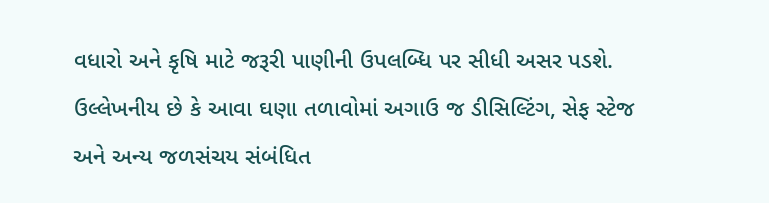વધારો અને કૃષિ માટે જરૂરી પાણીની ઉપલબ્ધિ પર સીધી અસર પડશે. ઉલ્લેખનીય છે કે આવા ઘણા તળાવોમાં અગાઉ જ ડીસિલ્ટિંગ, સેફ સ્ટેજ અને અન્ય જળસંચય સંબંધિત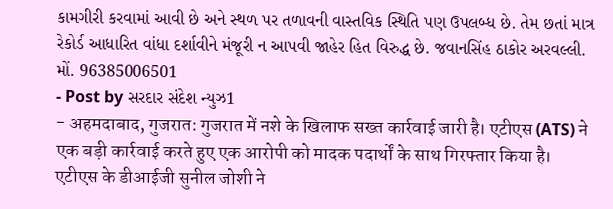કામગીરી કરવામાં આવી છે અને સ્થળ પર તળાવની વાસ્તવિક સ્થિતિ પણ ઉપલબ્ધ છે. તેમ છતાં માત્ર રેકોર્ડ આધારિત વાંધા દર્શાવીને મંજૂરી ન આપવી જાહેર હિત વિરુદ્ધ છે. જવાનસિંહ ઠાકોર અરવલ્લી. મોં. 96385006501
- Post by સરદાર સંદેશ ન્યુઝ1
- अहमदाबाद, गुजरात: गुजरात में नशे के खिलाफ सख्त कार्रवाई जारी है। एटीएस (ATS) ने एक बड़ी कार्रवाई करते हुए एक आरोपी को मादक पदार्थों के साथ गिरफ्तार किया है। एटीएस के डीआईजी सुनील जोशी ने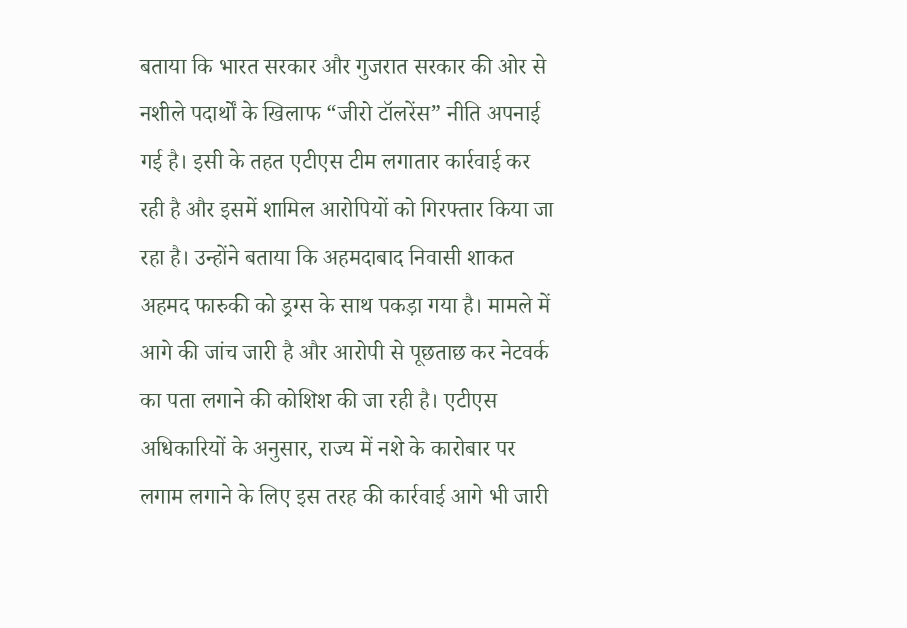बताया कि भारत सरकार और गुजरात सरकार की ओर से नशीले पदार्थों के खिलाफ “जीरो टॉलरेंस” नीति अपनाई गई है। इसी के तहत एटीएस टीम लगातार कार्रवाई कर रही है और इसमें शामिल आरोपियों को गिरफ्तार किया जा रहा है। उन्होंने बताया कि अहमदाबाद निवासी शाकत अहमद फारुकी को ड्रग्स के साथ पकड़ा गया है। मामले में आगे की जांच जारी है और आरोपी से पूछताछ कर नेटवर्क का पता लगाने की कोशिश की जा रही है। एटीएस अधिकारियों के अनुसार, राज्य में नशे के कारोबार पर लगाम लगाने के लिए इस तरह की कार्रवाई आगे भी जारी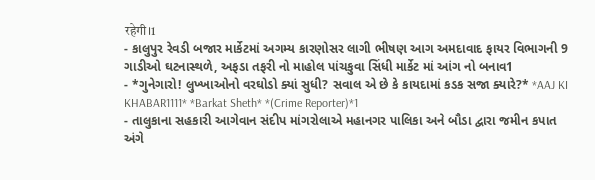रहेगी।1
- કાલુપુર રેવડી બજાર માર્કેટમાં અગમ્ય કારણોસર લાગી ભીષણ આગ અમદાવાદ ફાયર વિભાગની 9 ગાડીઓ ઘટનાસ્થળે, અફડા તફરી નો માહોલ પાંચકુવા સિંધી માર્કેટ માં આંગ નો બનાવ1
- *ગુનેગારો! લુખ્ખાઓનો વરઘોડો ક્યાં સુધી? સવાલ એ છે કે કાયદામાં કડક સજા ક્યારે?* *AAJ KI KHABAR1111* *Barkat Sheth* *(Crime Reporter)*1
- તાલુકાના સહકારી આગેવાન સંદીપ માંગરોલાએ મહાનગર પાલિકા અને બૌડા દ્વારા જમીન કપાત અંગે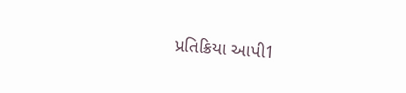પ્રતિક્રિયા આપી1